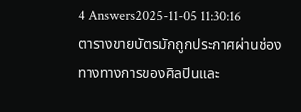4 Answers2025-11-05 11:30:16
ตารางขายบัตรมักถูกประกาศผ่านช่องทางทางการของศิลปินและ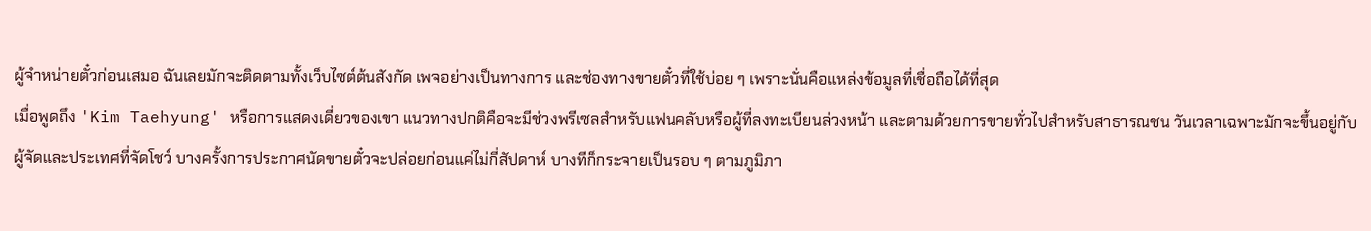ผู้จำหน่ายตั๋วก่อนเสมอ ฉันเลยมักจะติดตามทั้งเว็บไซต์ต้นสังกัด เพจอย่างเป็นทางการ และช่องทางขายตั๋วที่ใช้บ่อย ๆ เพราะนั่นคือแหล่งข้อมูลที่เชื่อถือได้ที่สุด
เมื่อพูดถึง 'Kim Taehyung' หรือการแสดงเดี่ยวของเขา แนวทางปกติคือจะมีช่วงพรีเซลสำหรับแฟนคลับหรือผู้ที่ลงทะเบียนล่วงหน้า และตามด้วยการขายทั่วไปสำหรับสาธารณชน วันเวลาเฉพาะมักจะขึ้นอยู่กับผู้จัดและประเทศที่จัดโชว์ บางครั้งการประกาศนัดขายตั๋วจะปล่อยก่อนแค่ไม่กี่สัปดาห์ บางทีก็กระจายเป็นรอบ ๆ ตามภูมิภา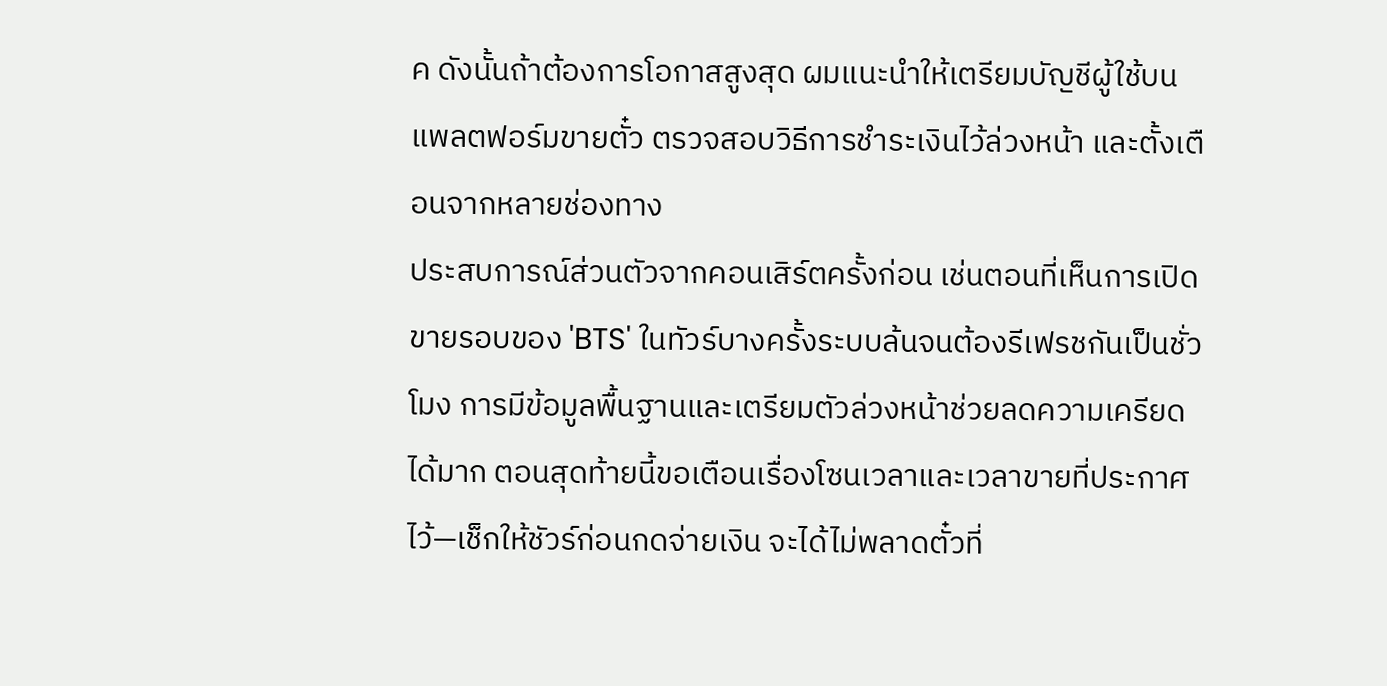ค ดังนั้นถ้าต้องการโอกาสสูงสุด ผมแนะนำให้เตรียมบัญชีผู้ใช้บนแพลตฟอร์มขายตั๋ว ตรวจสอบวิธีการชำระเงินไว้ล่วงหน้า และตั้งเตือนจากหลายช่องทาง
ประสบการณ์ส่วนตัวจากคอนเสิร์ตครั้งก่อน เช่นตอนที่เห็นการเปิดขายรอบของ 'BTS' ในทัวร์บางครั้งระบบล้นจนต้องรีเฟรชกันเป็นชั่วโมง การมีข้อมูลพื้นฐานและเตรียมตัวล่วงหน้าช่วยลดความเครียดได้มาก ตอนสุดท้ายนี้ขอเตือนเรื่องโซนเวลาและเวลาขายที่ประกาศไว้—เช็กให้ชัวร์ก่อนกดจ่ายเงิน จะได้ไม่พลาดตั๋วที่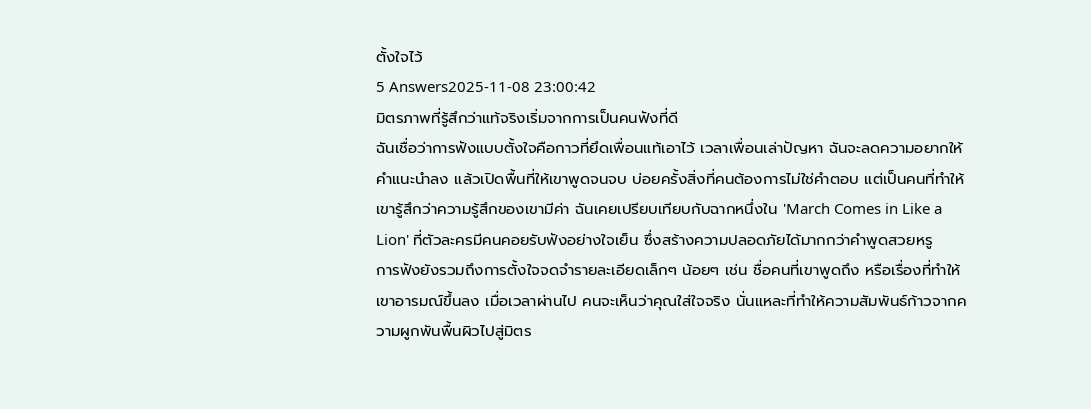ตั้งใจไว้
5 Answers2025-11-08 23:00:42
มิตรภาพที่รู้สึกว่าแท้จริงเริ่มจากการเป็นคนฟังที่ดี
ฉันเชื่อว่าการฟังแบบตั้งใจคือกาวที่ยึดเพื่อนแท้เอาไว้ เวลาเพื่อนเล่าปัญหา ฉันจะลดความอยากให้คำแนะนำลง แล้วเปิดพื้นที่ให้เขาพูดจนจบ บ่อยครั้งสิ่งที่คนต้องการไม่ใช่คำตอบ แต่เป็นคนที่ทำให้เขารู้สึกว่าความรู้สึกของเขามีค่า ฉันเคยเปรียบเทียบกับฉากหนึ่งใน 'March Comes in Like a Lion' ที่ตัวละครมีคนคอยรับฟังอย่างใจเย็น ซึ่งสร้างความปลอดภัยได้มากกว่าคำพูดสวยหรู
การฟังยังรวมถึงการตั้งใจจดจำรายละเอียดเล็กๆ น้อยๆ เช่น ชื่อคนที่เขาพูดถึง หรือเรื่องที่ทำให้เขาอารมณ์ขึ้นลง เมื่อเวลาผ่านไป คนจะเห็นว่าคุณใส่ใจจริง นั่นแหละที่ทำให้ความสัมพันธ์ก้าวจากความผูกพันพื้นผิวไปสู่มิตร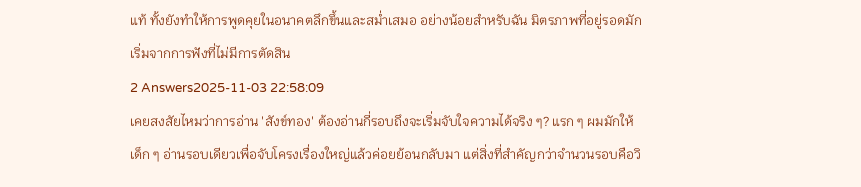แท้ ทั้งยังทำให้การพูดคุยในอนาคตลึกขึ้นและสม่ำเสมอ อย่างน้อยสำหรับฉัน มิตรภาพที่อยู่รอดมักเริ่มจากการฟังที่ไม่มีการตัดสิน
2 Answers2025-11-03 22:58:09
เคยสงสัยไหมว่าการอ่าน 'สังข์ทอง' ต้องอ่านกี่รอบถึงจะเริ่มจับใจความได้จริง ๆ? แรก ๆ ผมมักให้เด็ก ๆ อ่านรอบเดียวเพื่อจับโครงเรื่องใหญ่แล้วค่อยย้อนกลับมา แต่สิ่งที่สำคัญกว่าจำนวนรอบคือวิ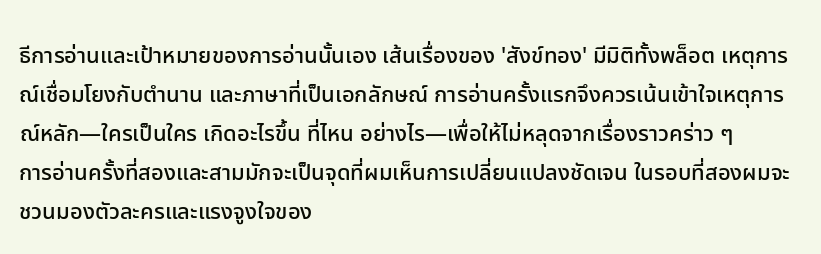ธีการอ่านและเป้าหมายของการอ่านนั้นเอง เส้นเรื่องของ 'สังข์ทอง' มีมิติทั้งพล็อต เหตุการณ์เชื่อมโยงกับตำนาน และภาษาที่เป็นเอกลักษณ์ การอ่านครั้งแรกจึงควรเน้นเข้าใจเหตุการณ์หลัก—ใครเป็นใคร เกิดอะไรขึ้น ที่ไหน อย่างไร—เพื่อให้ไม่หลุดจากเรื่องราวคร่าว ๆ
การอ่านครั้งที่สองและสามมักจะเป็นจุดที่ผมเห็นการเปลี่ยนแปลงชัดเจน ในรอบที่สองผมจะชวนมองตัวละครและแรงจูงใจของ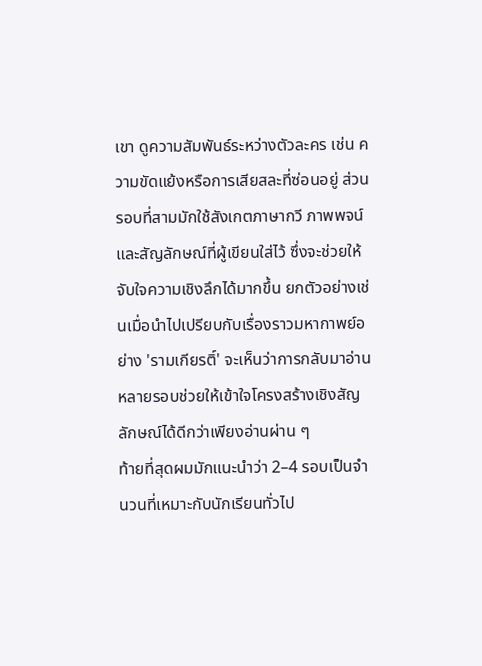เขา ดูความสัมพันธ์ระหว่างตัวละคร เช่น ความขัดแย้งหรือการเสียสละที่ซ่อนอยู่ ส่วนรอบที่สามมักใช้สังเกตภาษากวี ภาพพจน์ และสัญลักษณ์ที่ผู้เขียนใส่ไว้ ซึ่งจะช่วยให้จับใจความเชิงลึกได้มากขึ้น ยกตัวอย่างเช่นเมื่อนำไปเปรียบกับเรื่องราวมหากาพย์อย่าง 'รามเกียรติ์' จะเห็นว่าการกลับมาอ่านหลายรอบช่วยให้เข้าใจโครงสร้างเชิงสัญลักษณ์ได้ดีกว่าเพียงอ่านผ่าน ๆ
ท้ายที่สุดผมมักแนะนำว่า 2–4 รอบเป็นจำนวนที่เหมาะกับนักเรียนทั่วไป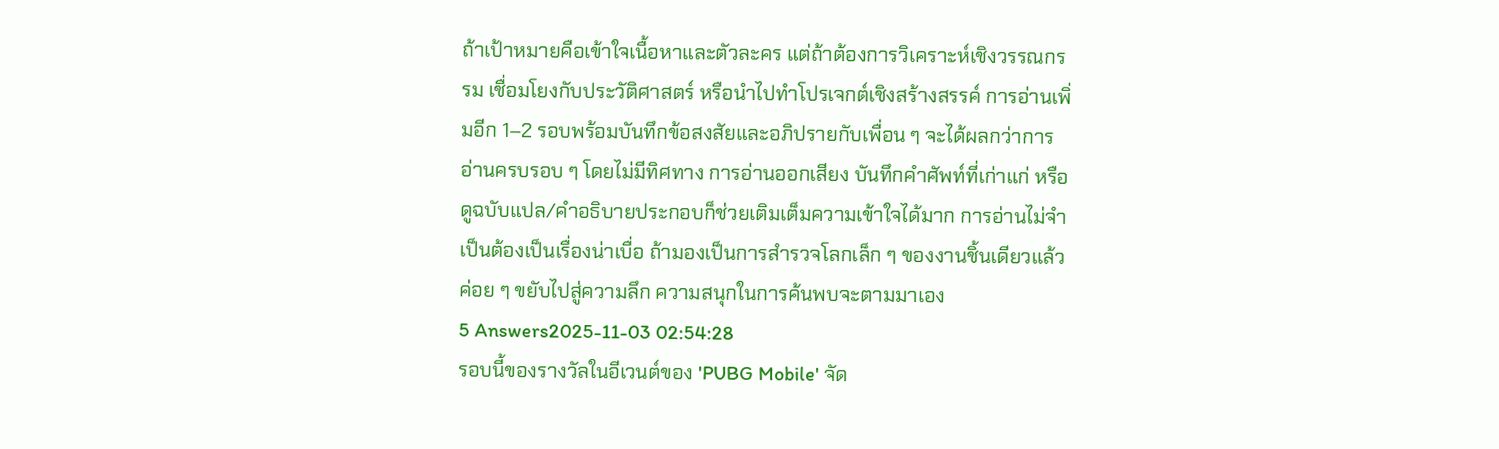ถ้าเป้าหมายคือเข้าใจเนื้อหาและตัวละคร แต่ถ้าต้องการวิเคราะห์เชิงวรรณกรรม เชื่อมโยงกับประวัติศาสตร์ หรือนำไปทำโปรเจกต์เชิงสร้างสรรค์ การอ่านเพิ่มอีก 1–2 รอบพร้อมบันทึกข้อสงสัยและอภิปรายกับเพื่อน ๆ จะได้ผลกว่าการอ่านครบรอบ ๆ โดยไม่มีทิศทาง การอ่านออกเสียง บันทึกคำศัพท์ที่เก่าแก่ หรือดูฉบับแปล/คำอธิบายประกอบก็ช่วยเติมเต็มความเข้าใจได้มาก การอ่านไม่จำเป็นต้องเป็นเรื่องน่าเบื่อ ถ้ามองเป็นการสำรวจโลกเล็ก ๆ ของงานชิ้นเดียวแล้วค่อย ๆ ขยับไปสู่ความลึก ความสนุกในการค้นพบจะตามมาเอง
5 Answers2025-11-03 02:54:28
รอบนี้ของรางวัลในอีเวนต์ของ 'PUBG Mobile' จัด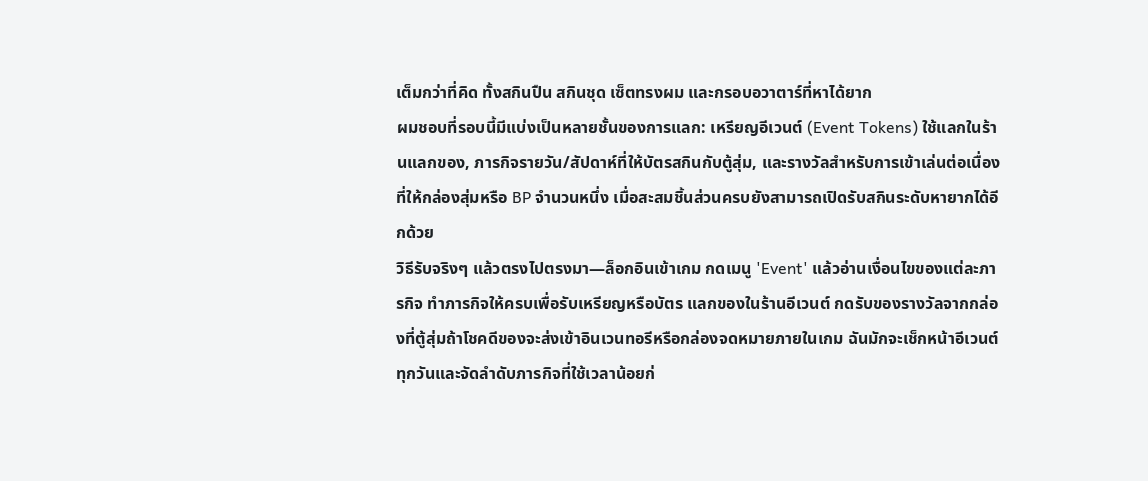เต็มกว่าที่คิด ทั้งสกินปืน สกินชุด เซ็ตทรงผม และกรอบอวาตาร์ที่หาได้ยาก
ผมชอบที่รอบนี้มีแบ่งเป็นหลายชั้นของการแลก: เหรียญอีเวนต์ (Event Tokens) ใช้แลกในร้านแลกของ, ภารกิจรายวัน/สัปดาห์ที่ให้บัตรสกินกับตู้สุ่ม, และรางวัลสำหรับการเข้าเล่นต่อเนื่องที่ให้กล่องสุ่มหรือ BP จำนวนหนึ่ง เมื่อสะสมชิ้นส่วนครบยังสามารถเปิดรับสกินระดับหายากได้อีกด้วย
วิธีรับจริงๆ แล้วตรงไปตรงมา—ล็อกอินเข้าเกม กดเมนู 'Event' แล้วอ่านเงื่อนไขของแต่ละภารกิจ ทำภารกิจให้ครบเพื่อรับเหรียญหรือบัตร แลกของในร้านอีเวนต์ กดรับของรางวัลจากกล่องที่ตู้สุ่มถ้าโชคดีของจะส่งเข้าอินเวนทอรีหรือกล่องจดหมายภายในเกม ฉันมักจะเช็กหน้าอีเวนต์ทุกวันและจัดลำดับภารกิจที่ใช้เวลาน้อยก่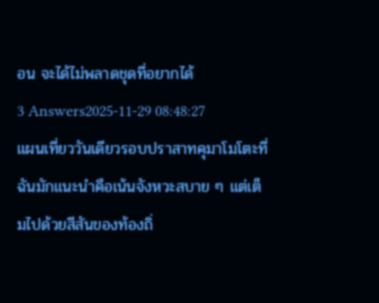อน จะได้ไม่พลาดชุดที่อยากได้
3 Answers2025-11-29 08:48:27
แผนเที่ยววันเดียวรอบปราสาทคุมาโมโตะที่ฉันมักแนะนำคือเน้นจังหวะสบาย ๆ แต่เต็มไปด้วยสีสันของท้องถิ่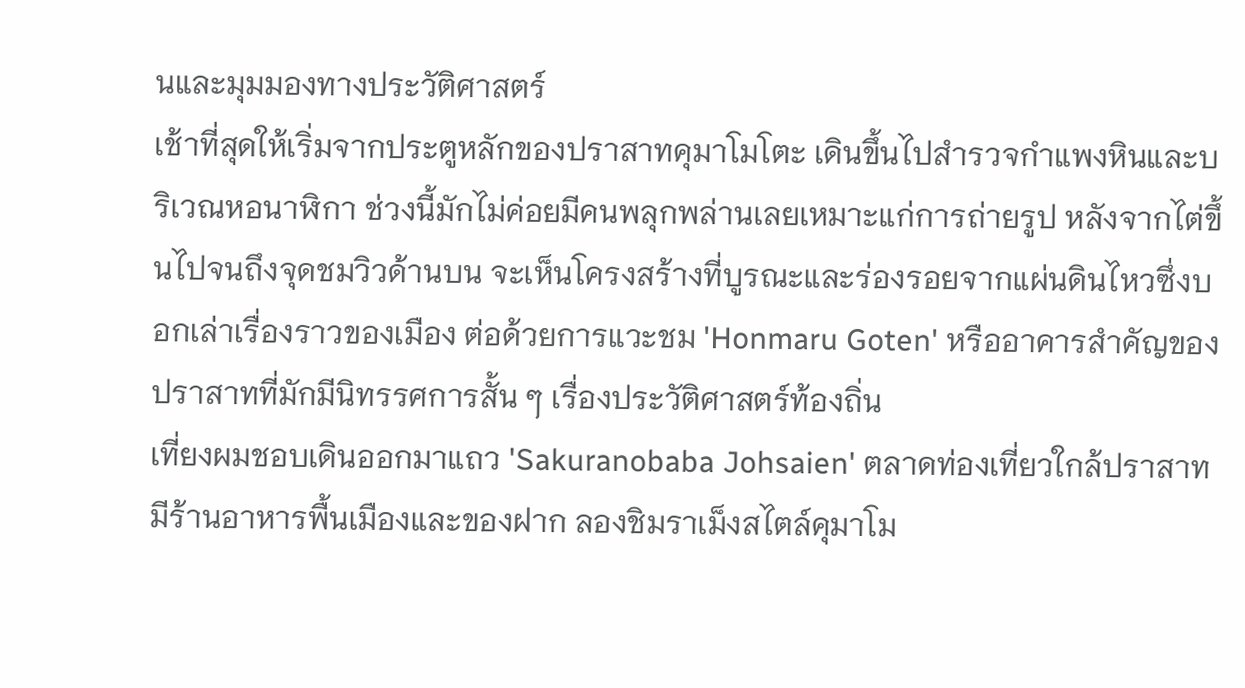นและมุมมองทางประวัติศาสตร์
เช้าที่สุดให้เริ่มจากประตูหลักของปราสาทคุมาโมโตะ เดินขึ้นไปสำรวจกำแพงหินและบริเวณหอนาฬิกา ช่วงนี้มักไม่ค่อยมีคนพลุกพล่านเลยเหมาะแก่การถ่ายรูป หลังจากไต่ขึ้นไปจนถึงจุดชมวิวด้านบน จะเห็นโครงสร้างที่บูรณะและร่องรอยจากแผ่นดินไหวซึ่งบอกเล่าเรื่องราวของเมือง ต่อด้วยการแวะชม 'Honmaru Goten' หรืออาคารสำคัญของปราสาทที่มักมีนิทรรศการสั้น ๆ เรื่องประวัติศาสตร์ท้องถิ่น
เที่ยงผมชอบเดินออกมาแถว 'Sakuranobaba Johsaien' ตลาดท่องเที่ยวใกล้ปราสาท มีร้านอาหารพื้นเมืองและของฝาก ลองชิมราเม็งสไตล์คุมาโม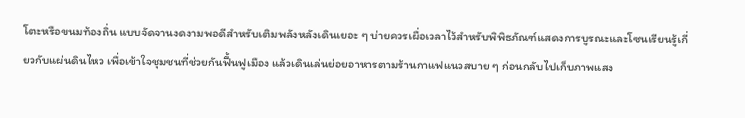โตะหรือขนมท้องถิ่น แบบจัดจานงดงามพอดีสำหรับเติมพลังหลังเดินเยอะ ๆ บ่ายควรเผื่อเวลาไว้สำหรับพิพิธภัณฑ์แสดงการบูรณะและโซนเรียนรู้เกี่ยวกับแผ่นดินไหว เพื่อเข้าใจชุมชนที่ช่วยกันฟื้นฟูเมือง แล้วเดินเล่นย่อยอาหารตามร้านกาแฟแนวสบาย ๆ ก่อนกลับไปเก็บภาพแสง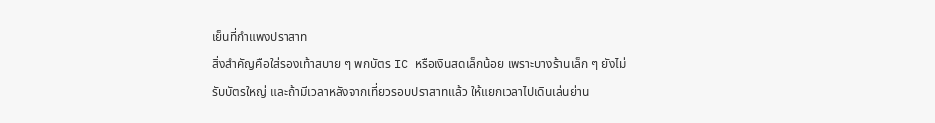เย็นที่กำแพงปราสาท
สิ่งสำคัญคือใส่รองเท้าสบาย ๆ พกบัตร IC หรือเงินสดเล็กน้อย เพราะบางร้านเล็ก ๆ ยังไม่รับบัตรใหญ่ และถ้ามีเวลาหลังจากเที่ยวรอบปราสาทแล้ว ให้แยกเวลาไปเดินเล่นย่าน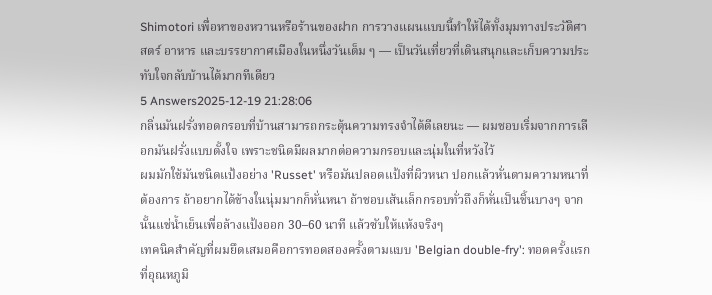Shimotori เพื่อหาของหวานหรือร้านของฝาก การวางแผนแบบนี้ทำให้ได้ทั้งมุมทางประวัติศาสตร์ อาหาร และบรรยากาศเมืองในหนึ่งวันเต็ม ๆ — เป็นวันเที่ยวที่เดินสนุกและเก็บความประทับใจกลับบ้านได้มากทีเดียว
5 Answers2025-12-19 21:28:06
กลิ่นมันฝรั่งทอดกรอบที่บ้านสามารถกระตุ้นความทรงจำได้ดีเลยนะ — ผมชอบเริ่มจากการเลือกมันฝรั่งแบบตั้งใจ เพราะชนิดมีผลมากต่อความกรอบและนุ่มในที่หวังไว้
ผมมักใช้มันชนิดแป้งอย่าง 'Russet' หรือมันปลอดแป้งที่ผิวหนา ปอกแล้วหั่นตามความหนาที่ต้องการ ถ้าอยากได้ข้างในนุ่มมากก็หั่นหนา ถ้าชอบเส้นเล็กกรอบทั่วถึงก็หั่นเป็นชิ้นบางๆ จากนั้นแช่น้ำเย็นเพื่อล้างแป้งออก 30–60 นาที แล้วซับให้แห้งจริงๆ
เทคนิคสำคัญที่ผมยึดเสมอคือการทอดสองครั้งตามแบบ 'Belgian double-fry': ทอดครั้งแรกที่อุณหภูมิ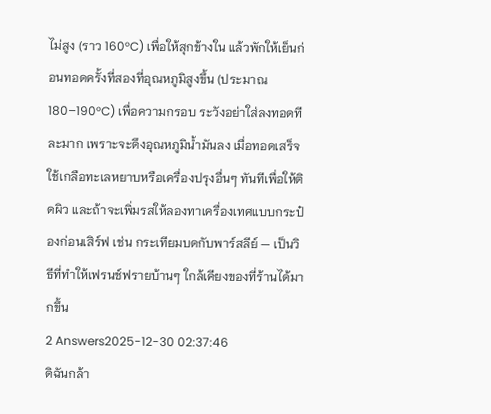ไม่สูง (ราว 160°C) เพื่อให้สุกข้างใน แล้วพักให้เย็นก่อนทอดครั้งที่สองที่อุณหภูมิสูงขึ้น (ประมาณ 180–190°C) เพื่อความกรอบ ระวังอย่าใส่ลงทอดทีละมาก เพราะจะดึงอุณหภูมิน้ำมันลง เมื่อทอดเสร็จใช้เกลือทะเลหยาบหรือเครื่องปรุงอื่นๆ ทันทีเพื่อให้ติดผิว และถ้าจะเพิ่มรสให้ลองทาเครื่องเทศแบบกระป๋องก่อนเสิร์ฟ เช่น กระเทียมบดกับพาร์สลีย์ — เป็นวิธีที่ทำให้เฟรนช์ฟรายบ้านๆ ใกล้เคียงของที่ร้านได้มากขึ้น
2 Answers2025-12-30 02:37:46
ดิฉันกล้า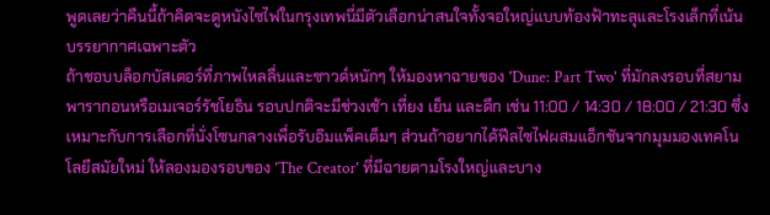พูดเลยว่าคืนนี้ถ้าคิดจะดูหนังไซไฟในกรุงเทพนี่มีตัวเลือกน่าสนใจทั้งจอใหญ่แบบท้องฟ้าทะลุและโรงเล็กที่เน้นบรรยากาศเฉพาะตัว
ถ้าชอบบล็อกบัสเตอร์ที่ภาพไหลลื่นและซาวด์หนักๆ ให้มองหาฉายของ 'Dune: Part Two' ที่มักลงรอบที่สยามพารากอนหรือเมเจอร์รัชโยธิน รอบปกติจะมีช่วงเช้า เที่ยง เย็น และดึก เช่น 11:00 / 14:30 / 18:00 / 21:30 ซึ่งเหมาะกับการเลือกที่นั่งโซนกลางเพื่อรับอิมแพ็คเต็มๆ ส่วนถ้าอยากได้ฟีลไซไฟผสมแอ็กชันจากมุมมองเทคโนโลยีสมัยใหม่ ให้ลองมองรอบของ 'The Creator' ที่มีฉายตามโรงใหญ่และบาง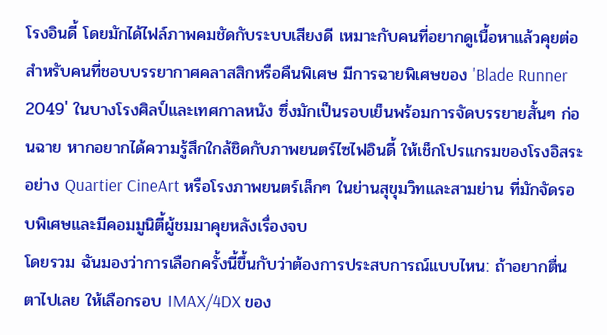โรงอินดี้ โดยมักได้ไฟล์ภาพคมชัดกับระบบเสียงดี เหมาะกับคนที่อยากดูเนื้อหาแล้วคุยต่อ
สำหรับคนที่ชอบบรรยากาศคลาสสิกหรือคืนพิเศษ มีการฉายพิเศษของ 'Blade Runner 2049' ในบางโรงศิลป์และเทศกาลหนัง ซึ่งมักเป็นรอบเย็นพร้อมการจัดบรรยายสั้นๆ ก่อนฉาย หากอยากได้ความรู้สึกใกล้ชิดกับภาพยนตร์ไซไฟอินดี้ ให้เช็กโปรแกรมของโรงอิสระอย่าง Quartier CineArt หรือโรงภาพยนตร์เล็กๆ ในย่านสุขุมวิทและสามย่าน ที่มักจัดรอบพิเศษและมีคอมมูนิตี้ผู้ชมมาคุยหลังเรื่องจบ
โดยรวม ฉันมองว่าการเลือกครั้งนี้ขึ้นกับว่าต้องการประสบการณ์แบบไหน: ถ้าอยากตื่นตาไปเลย ให้เลือกรอบ IMAX/4DX ของ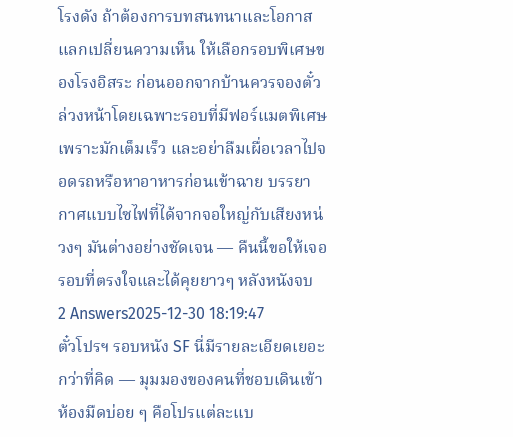โรงดัง ถ้าต้องการบทสนทนาและโอกาสแลกเปลี่ยนความเห็น ให้เลือกรอบพิเศษของโรงอิสระ ก่อนออกจากบ้านควรจองตั๋วล่วงหน้าโดยเฉพาะรอบที่มีฟอร์แมตพิเศษ เพราะมักเต็มเร็ว และอย่าลืมเผื่อเวลาไปจอดรถหรือหาอาหารก่อนเข้าฉาย บรรยากาศแบบไซไฟที่ได้จากจอใหญ่กับเสียงหน่วงๆ มันต่างอย่างชัดเจน — คืนนี้ขอให้เจอรอบที่ตรงใจและได้คุยยาวๆ หลังหนังจบ
2 Answers2025-12-30 18:19:47
ตั๋วโปรฯ รอบหนัง SF นี่มีรายละเอียดเยอะกว่าที่คิด — มุมมองของคนที่ชอบเดินเข้าห้องมืดบ่อย ๆ คือโปรแต่ละแบ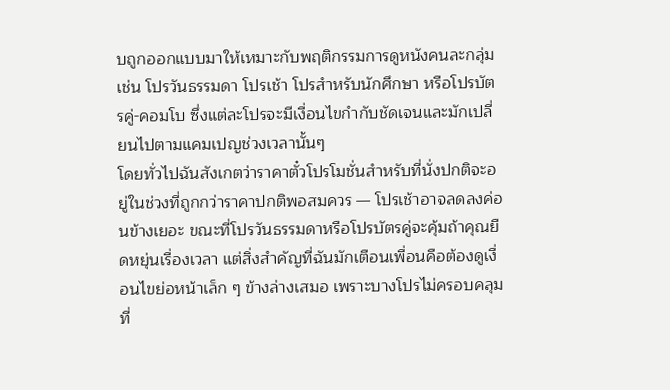บถูกออกแบบมาให้เหมาะกับพฤติกรรมการดูหนังคนละกลุ่ม เช่น โปรวันธรรมดา โปรเช้า โปรสำหรับนักศึกษา หรือโปรบัตรคู่-คอมโบ ซึ่งแต่ละโปรจะมีเงื่อนไขกำกับชัดเจนและมักเปลี่ยนไปตามแคมเปญช่วงเวลานั้นๆ
โดยทั่วไปฉันสังเกตว่าราคาตั๋วโปรโมชั่นสำหรับที่นั่งปกติจะอยู่ในช่วงที่ถูกกว่าราคาปกติพอสมควร — โปรเช้าอาจลดลงค่อนข้างเยอะ ขณะที่โปรวันธรรมดาหรือโปรบัตรคู่จะคุ้มถ้าคุณยืดหยุ่นเรื่องเวลา แต่สิ่งสำคัญที่ฉันมักเตือนเพื่อนคือต้องดูเงื่อนไขย่อหน้าเล็ก ๆ ข้างล่างเสมอ เพราะบางโปรไม่ครอบคลุมที่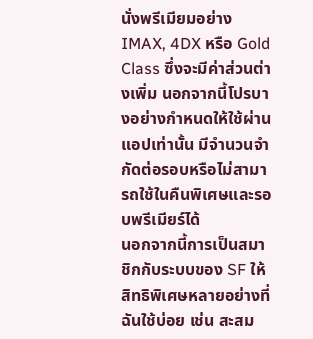นั่งพรีเมียมอย่าง IMAX, 4DX หรือ Gold Class ซึ่งจะมีค่าส่วนต่างเพิ่ม นอกจากนี้โปรบางอย่างกำหนดให้ใช้ผ่านแอปเท่านั้น มีจำนวนจำกัดต่อรอบหรือไม่สามารถใช้ในคืนพิเศษและรอบพรีเมียร์ได้
นอกจากนี้การเป็นสมาชิกกับระบบของ SF ให้สิทธิพิเศษหลายอย่างที่ฉันใช้บ่อย เช่น สะสม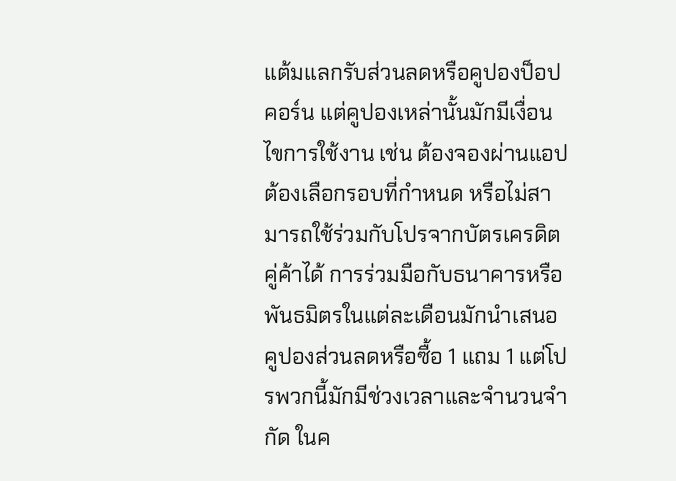แต้มแลกรับส่วนลดหรือคูปองป็อปคอร์น แต่คูปองเหล่านั้นมักมีเงื่อนไขการใช้งาน เช่น ต้องจองผ่านแอป ต้องเลือกรอบที่กำหนด หรือไม่สามารถใช้ร่วมกับโปรจากบัตรเครดิตคู่ค้าได้ การร่วมมือกับธนาคารหรือพันธมิตรในแต่ละเดือนมักนำเสนอคูปองส่วนลดหรือซื้อ 1 แถม 1 แต่โปรพวกนี้มักมีช่วงเวลาและจำนวนจำกัด ในค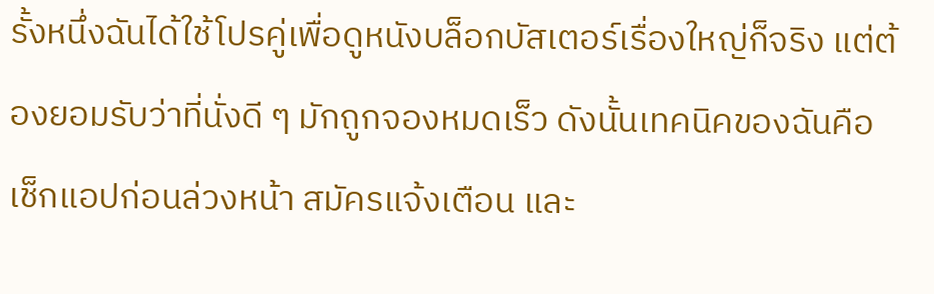รั้งหนึ่งฉันได้ใช้โปรคู่เพื่อดูหนังบล็อกบัสเตอร์เรื่องใหญ่ก็จริง แต่ต้องยอมรับว่าที่นั่งดี ๆ มักถูกจองหมดเร็ว ดังนั้นเทคนิคของฉันคือเช็กแอปก่อนล่วงหน้า สมัครแจ้งเตือน และ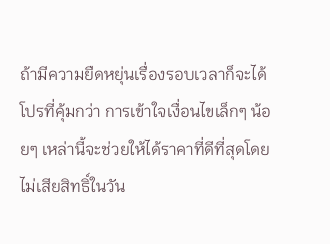ถ้ามีความยืดหยุ่นเรื่องรอบเวลาก็จะได้โปรที่คุ้มกว่า การเข้าใจเงื่อนไขเล็กๆ น้อยๆ เหล่านี้จะช่วยให้ได้ราคาที่ดีที่สุดโดยไม่เสียสิทธิ์ในวัน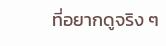ที่อยากดูจริง ๆ